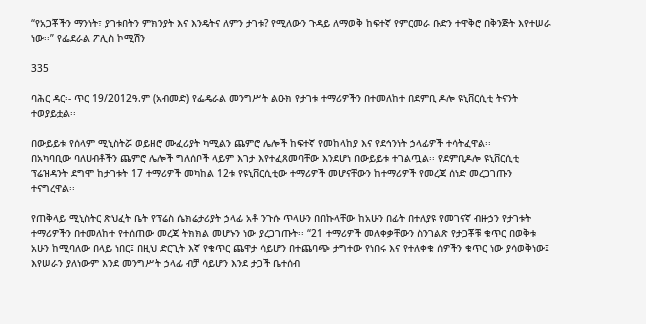“የአጋቾችን ማንነት፣ ያገቱበትን ምክንያት እና እንዴትና ለምን ታገቱ? የሚለውን ጉዳይ ለማወቅ ከፍተኛ የምርመራ ቡድን ተዋቅሮ በቅንጅት እየተሠራ ነው፡፡” የፌደራል ፖሊስ ኮሚሽን

335

ባሕር ዳር፡- ጥር 19/2012ዓ.ም (አብመድ) የፌዴራል መንግሥት ልዑክ የታገቱ ተማሪዎችን በተመለከተ በደምቢ ዶሎ ዩኒቨርሲቲ ትናንት ተወያይቷል፡፡

በውይይቱ የሰላም ሚኒስትሯ ወይዘሮ ሙፈሪያት ካሚልን ጨምሮ ሌሎች ከፍተኛ የመከላከያ እና የደኅንነት ኃላፊዎች ተሳትፈዋል፡፡
በአካባቢው ባለሀብቶችን ጨምሮ ሌሎች ግለሰቦች ላይም እገታ እየተፈጸመባቸው እንደሆነ በውይይቱ ተገልጧል፡፡ የደምቢዶሎ ዩኒቨርሲቲ ፕሬዝዳንት ደግሞ ከታገቱት 17 ተማሪዎች መካከል 12ቱ የዩኒቨርሲቲው ተማሪዎች መሆናቸውን ከተማሪዎች የመረጃ ሰነድ መረጋገጡን ተናግረዋል፡፡

የጠቅላይ ሚኒስትር ጽህፈት ቤት የፕሬስ ሴክሬታሪያት ኃላፊ አቶ ንጉሱ ጥላሁን በበኩላቸው ከአሁን በፊት በተለያዩ የመገናኛ ብዙኃን የታገቱት ተማሪዎችን በተመለከተ የተሰጠው መረጃ ትክክል መሆኑን ነው ያረጋገጡት፡፡ “21 ተማሪዎች መለቀቃቸውን ስንገልጽ የታጋቾቹ ቁጥር በወቅቱ አሁን ከሚባለው በላይ ነበር፤ በዚህ ድርጊት እኛ የቁጥር ጨዋታ ሳይሆን በተጨባጭ ታግተው የነበሩ እና የተለቀቁ ሰዎችን ቁጥር ነው ያሳወቅነው፤ እየሠራን ያለነውም እንደ መንግሥት ኃላፊ ብቻ ሳይሆን እንደ ታጋች ቤተሰብ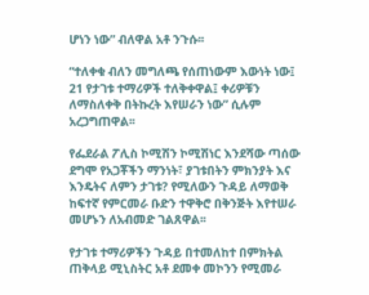ሆነን ነው” ብለዋል አቶ ንጉሱ፡፡

“ተለቀቁ ብለን መግለጫ የሰጠነውም እውነት ነው፤ 21 የታገቱ ተማሪዎች ተለቅቀዋል፤ ቀሪዎቹን ለማስለቀቅ በትኩረት እየሠራን ነው” ሲሉም አረጋግጠዋል፡፡

የፌደራል ፖሊስ ኮሚሽን ኮሚሽነር እንደሻው ጣሰው ደግሞ የአጋቾችን ማንነት፣ ያገቱበትን ምክንያት እና እንዴትና ለምን ታገቱ? የሚለውን ጉዳይ ለማወቅ ከፍተኛ የምርመራ ቡድን ተዋቅሮ በቅንጅት እየተሠራ መሆኑን ለአብመድ ገልጸዋል፡፡

የታገቱ ተማሪዎችን ጉዳይ በተመለከተ በምክትል ጠቅላይ ሚኒስትር አቶ ደመቀ መኮንን የሚመራ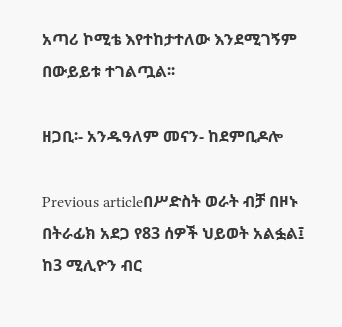አጣሪ ኮሚቴ እየተከታተለው እንደሚገኝም በውይይቱ ተገልጧል፡፡

ዘጋቢ፡- አንዱዓለም መናን- ከደምቢዶሎ

Previous articleበሥድስት ወራት ብቻ በዞኑ በትራፊክ አደጋ የ83 ሰዎች ህይወት አልፏል፤ ከ3 ሚሊዮን ብር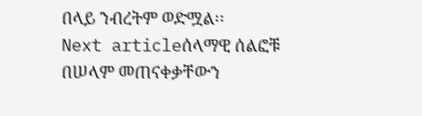በላይ ንብረትም ወድሟል፡፡
Next articleሰላማዊ ሰልፎቹ በሠላም መጠናቀቃቸውን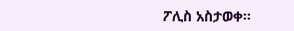ፖሊስ አስታወቀ፡፡